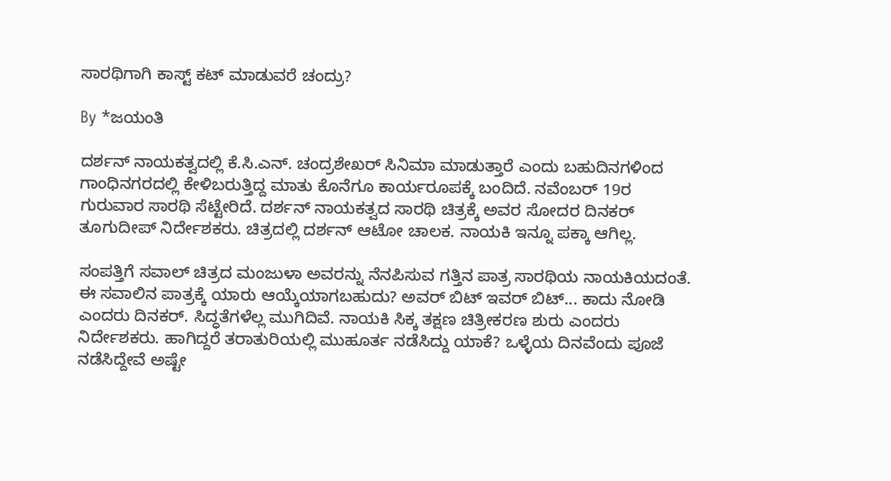ಸಾರಥಿಗಾಗಿ ಕಾಸ್ಟ್ ಕಟ್ ಮಾಡುವರೆ ಚಂದ್ರು?

By *ಜಯಂತಿ

ದರ್ಶನ್ ನಾಯಕತ್ವದಲ್ಲಿ ಕೆ.ಸಿ.ಎನ್. ಚಂದ್ರಶೇಖರ್ ಸಿನಿಮಾ ಮಾಡುತ್ತಾರೆ ಎಂದು ಬಹುದಿನಗಳಿಂದ ಗಾಂಧಿನಗರದಲ್ಲಿ ಕೇಳಿಬರುತ್ತಿದ್ದ ಮಾತು ಕೊನೆಗೂ ಕಾರ್ಯರೂಪಕ್ಕೆ ಬಂದಿದೆ. ನವೆಂಬರ್ 19ರ ಗುರುವಾರ ಸಾರಥಿ ಸೆಟ್ಟೇರಿದೆ. ದರ್ಶನ್ ನಾಯಕತ್ವದ ಸಾರಥಿ ಚಿತ್ರಕ್ಕೆ ಅವರ ಸೋದರ ದಿನಕರ್ ತೂಗುದೀಪ್ ನಿರ್ದೇಶಕರು. ಚಿತ್ರದಲ್ಲಿ ದರ್ಶನ್ ಆಟೋ ಚಾಲಕ. ನಾಯಕಿ ಇನ್ನೂ ಪಕ್ಕಾ ಆಗಿಲ್ಲ.

ಸಂಪತ್ತಿಗೆ ಸವಾಲ್ ಚಿತ್ರದ ಮಂಜುಳಾ ಅವರನ್ನು ನೆನಪಿಸುವ ಗತ್ತಿನ ಪಾತ್ರ ಸಾರಥಿಯ ನಾಯಕಿಯದಂತೆ. ಈ ಸವಾಲಿನ ಪಾತ್ರಕ್ಕೆ ಯಾರು ಆಯ್ಕೆಯಾಗಬಹುದು? ಅವರ್ ಬಿಟ್ ಇವರ್ ಬಿಟ್... ಕಾದು ನೋಡಿ ಎಂದರು ದಿನಕರ್. ಸಿದ್ಧತೆಗಳೆಲ್ಲ ಮುಗಿದಿವೆ. ನಾಯಕಿ ಸಿಕ್ಕ ತಕ್ಷಣ ಚಿತ್ರೀಕರಣ ಶುರು ಎಂದರು ನಿರ್ದೇಶಕರು. ಹಾಗಿದ್ದರೆ ತರಾತುರಿಯಲ್ಲಿ ಮುಹೂರ್ತ ನಡೆಸಿದ್ದು ಯಾಕೆ? ಒಳ್ಳೆಯ ದಿನವೆಂದು ಪೂಜೆ ನಡೆಸಿದ್ದೇವೆ ಅಷ್ಟೇ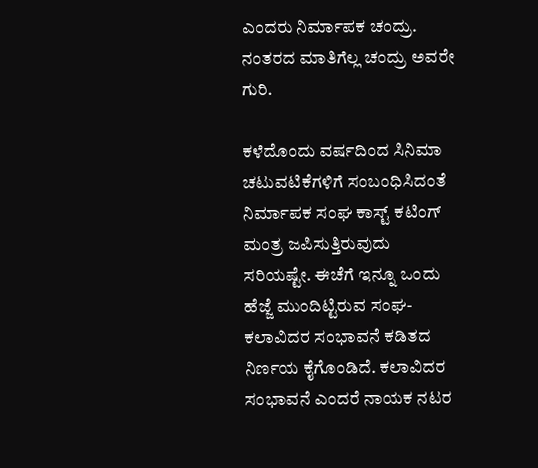ಎಂದರು ನಿರ್ಮಾಪಕ ಚಂದ್ರು. ನಂತರದ ಮಾತಿಗೆಲ್ಲ ಚಂದ್ರು ಅವರೇ ಗುರಿ.

ಕಳೆದೊಂದು ವರ್ಷದಿಂದ ಸಿನಿಮಾ ಚಟುವಟಿಕೆಗಳಿಗೆ ಸಂಬಂಧಿಸಿದಂತೆ ನಿರ್ಮಾಪಕ ಸಂಘ ಕಾಸ್ಟ್ ಕಟಿಂಗ್ ಮಂತ್ರ ಜಪಿಸುತ್ತಿರುವುದು ಸರಿಯಷ್ಟೇ. ಈಚೆಗೆ ಇನ್ನೂ ಒಂದು ಹೆಜ್ಜೆ ಮುಂದಿಟ್ಟಿರುವ ಸಂಘ- ಕಲಾವಿದರ ಸಂಭಾವನೆ ಕಡಿತದ ನಿರ್ಣಯ ಕೈಗೊಂಡಿದೆ. ಕಲಾವಿದರ ಸಂಭಾವನೆ ಎಂದರೆ ನಾಯಕ ನಟರ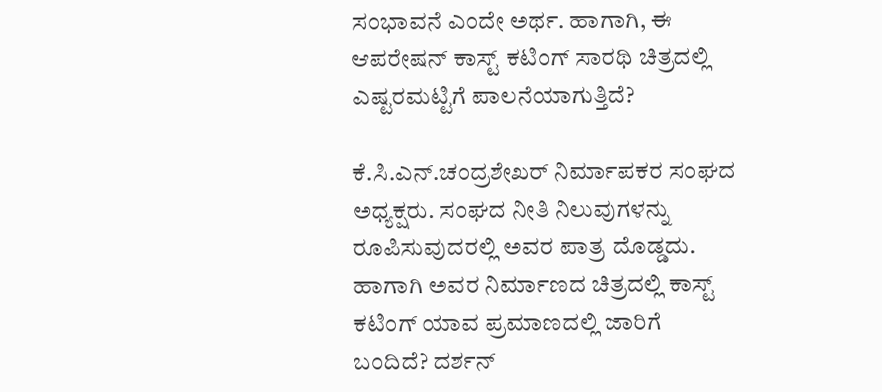ಸಂಭಾವನೆ ಎಂದೇ ಅರ್ಥ. ಹಾಗಾಗಿ, ಈ ಆಪರೇಷನ್ ಕಾಸ್ಟ್ ಕಟಿಂಗ್ ಸಾರಥಿ ಚಿತ್ರದಲ್ಲಿ ಎಷ್ಟರಮಟ್ಟಿಗೆ ಪಾಲನೆಯಾಗುತ್ತಿದೆ?

ಕೆ.ಸಿ.ಎನ್.ಚಂದ್ರಶೇಖರ್ ನಿರ್ಮಾಪಕರ ಸಂಘದ ಅಧ್ಯಕ್ಷರು. ಸಂಘದ ನೀತಿ ನಿಲುವುಗಳನ್ನು ರೂಪಿಸುವುದರಲ್ಲಿ ಅವರ ಪಾತ್ರ ದೊಡ್ಡದು. ಹಾಗಾಗಿ ಅವರ ನಿರ್ಮಾಣದ ಚಿತ್ರದಲ್ಲಿ ಕಾಸ್ಟ್ ಕಟಿಂಗ್ ಯಾವ ಪ್ರಮಾಣದಲ್ಲಿ ಜಾರಿಗೆ ಬಂದಿದೆ? ದರ್ಶನ್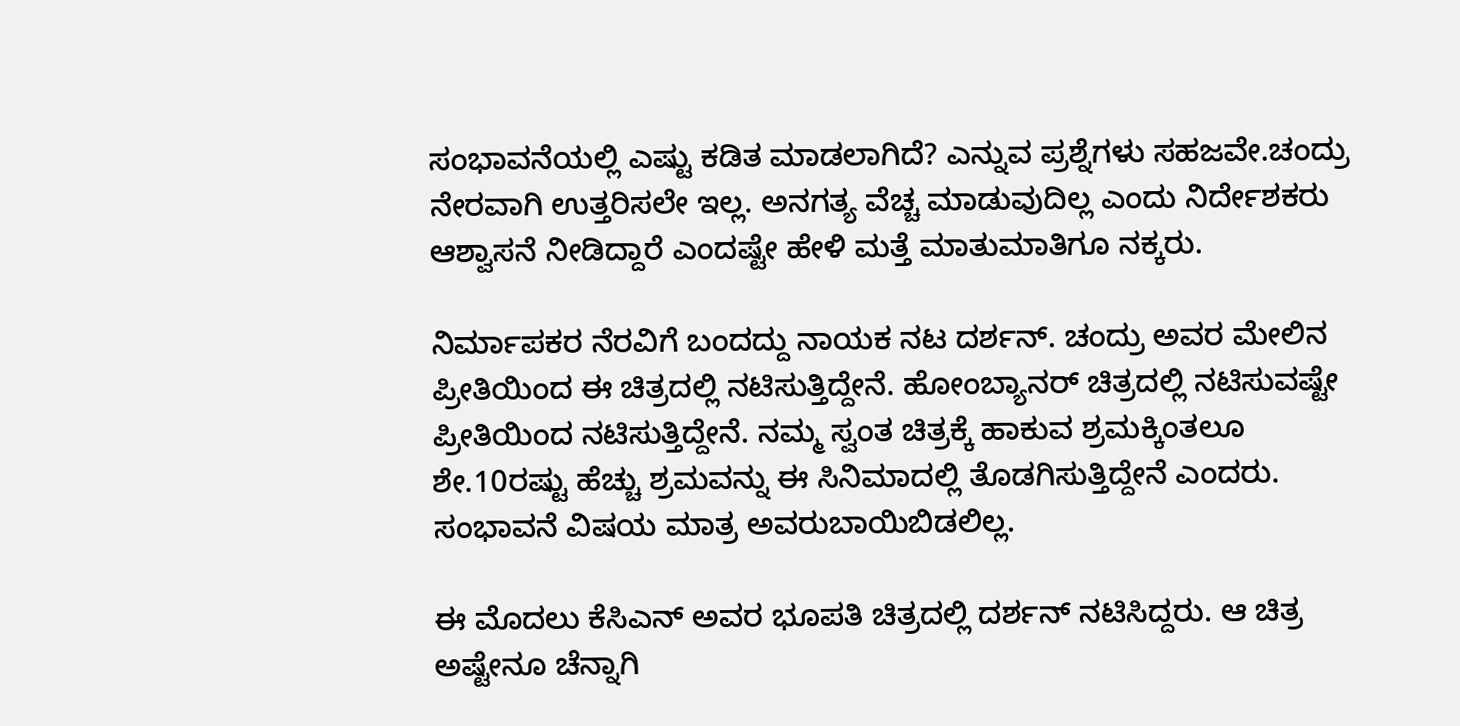ಸಂಭಾವನೆಯಲ್ಲಿ ಎಷ್ಟು ಕಡಿತ ಮಾಡಲಾಗಿದೆ? ಎನ್ನುವ ಪ್ರಶ್ನೆಗಳು ಸಹಜವೇ.ಚಂದ್ರು ನೇರವಾಗಿ ಉತ್ತರಿಸಲೇ ಇಲ್ಲ. ಅನಗತ್ಯ ವೆಚ್ಚ ಮಾಡುವುದಿಲ್ಲ ಎಂದು ನಿರ್ದೇಶಕರು ಆಶ್ವಾಸನೆ ನೀಡಿದ್ದಾರೆ ಎಂದಷ್ಟೇ ಹೇಳಿ ಮತ್ತೆ ಮಾತುಮಾತಿಗೂ ನಕ್ಕರು.

ನಿರ್ಮಾಪಕರ ನೆರವಿಗೆ ಬಂದದ್ದು ನಾಯಕ ನಟ ದರ್ಶನ್. ಚಂದ್ರು ಅವರ ಮೇಲಿನ ಪ್ರೀತಿಯಿಂದ ಈ ಚಿತ್ರದಲ್ಲಿ ನಟಿಸುತ್ತಿದ್ದೇನೆ. ಹೋಂಬ್ಯಾನರ್ ಚಿತ್ರದಲ್ಲಿ ನಟಿಸುವಷ್ಟೇ ಪ್ರೀತಿಯಿಂದ ನಟಿಸುತ್ತಿದ್ದೇನೆ. ನಮ್ಮ ಸ್ವಂತ ಚಿತ್ರಕ್ಕೆ ಹಾಕುವ ಶ್ರಮಕ್ಕಿಂತಲೂ ಶೇ.10ರಷ್ಟು ಹೆಚ್ಚು ಶ್ರಮವನ್ನು ಈ ಸಿನಿಮಾದಲ್ಲಿ ತೊಡಗಿಸುತ್ತಿದ್ದೇನೆ ಎಂದರು. ಸಂಭಾವನೆ ವಿಷಯ ಮಾತ್ರ ಅವರುಬಾಯಿಬಿಡಲಿಲ್ಲ.

ಈ ಮೊದಲು ಕೆಸಿಎನ್ ಅವರ ಭೂಪತಿ ಚಿತ್ರದಲ್ಲಿ ದರ್ಶನ್ ನಟಿಸಿದ್ದರು. ಆ ಚಿತ್ರ ಅಷ್ಟೇನೂ ಚೆನ್ನಾಗಿ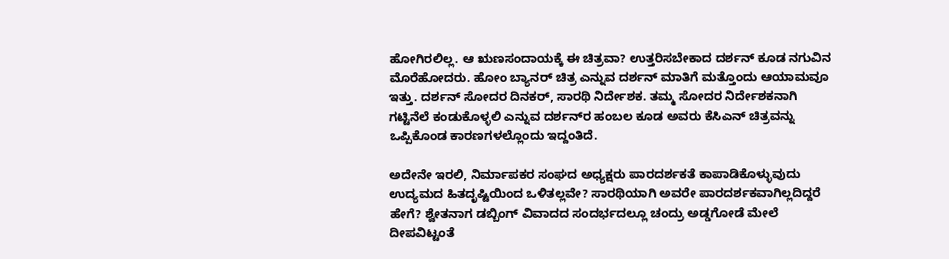ಹೋಗಿರಲಿಲ್ಲ. ಆ ಋಣಸಂದಾಯಕ್ಕೆ ಈ ಚಿತ್ರವಾ? ಉತ್ತರಿಸಬೇಕಾದ ದರ್ಶನ್ ಕೂಡ ನಗುವಿನ ಮೊರೆಹೋದರು. ಹೋಂ ಬ್ಯಾನರ್ ಚಿತ್ರ ಎನ್ನುವ ದರ್ಶನ್ ಮಾತಿಗೆ ಮತ್ತೊಂದು ಆಯಾಮವೂ ಇತ್ತು. ದರ್ಶನ್ ಸೋದರ ದಿನಕರ್, ಸಾರಥಿ ನಿರ್ದೇಶಕ. ತಮ್ಮ ಸೋದರ ನಿರ್ದೇಶಕನಾಗಿ ಗಟ್ಟಿನೆಲೆ ಕಂಡುಕೊಳ್ಳಲಿ ಎನ್ನುವ ದರ್ಶನ್‌ರ ಹಂಬಲ ಕೂಡ ಅವರು ಕೆಸಿಎನ್ ಚಿತ್ರವನ್ನು ಒಪ್ಪಿಕೊಂಡ ಕಾರಣಗಳಲ್ಲೊಂದು ಇದ್ದಂತಿದೆ.

ಅದೇನೇ ಇರಲಿ, ನಿರ್ಮಾಪಕರ ಸಂಘದ ಅಧ್ಯಕ್ಷರು ಪಾರದರ್ಶಕತೆ ಕಾಪಾಡಿಕೊಳ್ಳುವುದು ಉದ್ಯಮದ ಹಿತದೃಷ್ಟಿಯಿಂದ ಒಳಿತಲ್ಲವೇ? ಸಾರಥಿಯಾಗಿ ಅವರೇ ಪಾರದರ್ಶಕವಾಗಿಲ್ಲದಿದ್ದರೆ ಹೇಗೆ? ಶ್ವೇತನಾಗ ಡಬ್ಬಿಂಗ್ ವಿವಾದದ ಸಂದರ್ಭದಲ್ಲೂ ಚಂದ್ರು ಅಡ್ಡಗೋಡೆ ಮೇಲೆ ದೀಪವಿಟ್ಟಂತೆ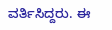ವರ್ತಿಸಿದ್ದರು. ಈ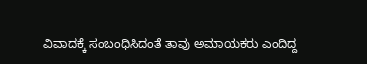ವಿವಾದಕ್ಕೆ ಸಂಬಂಧಿಸಿದಂತೆ ತಾವು ಅಮಾಯಕರು ಎಂದಿದ್ದ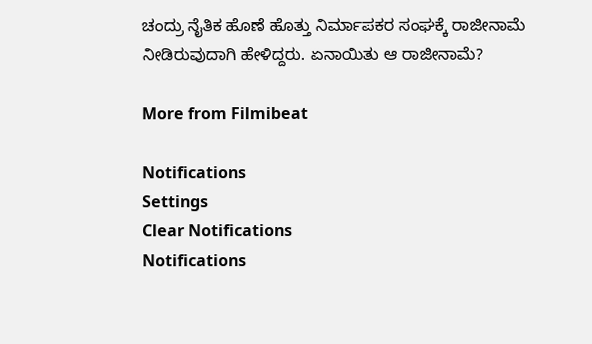ಚಂದ್ರು ನೈತಿಕ ಹೊಣೆ ಹೊತ್ತು ನಿರ್ಮಾಪಕರ ಸಂಘಕ್ಕೆ ರಾಜೀನಾಮೆ ನೀಡಿರುವುದಾಗಿ ಹೇಳಿದ್ದರು. ಏನಾಯಿತು ಆ ರಾಜೀನಾಮೆ?

More from Filmibeat

Notifications
Settings
Clear Notifications
Notifications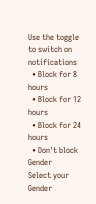Use the toggle to switch on notifications
  • Block for 8 hours
  • Block for 12 hours
  • Block for 24 hours
  • Don't block
Gender
Select your Gender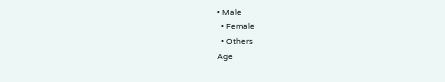• Male
  • Female
  • Others
Age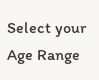Select your Age Range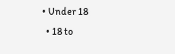• Under 18
  • 18 to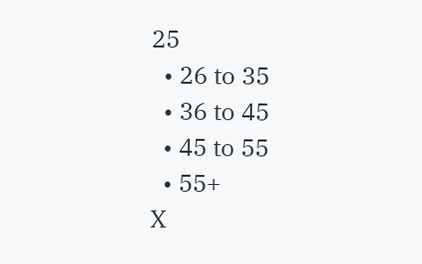25
  • 26 to 35
  • 36 to 45
  • 45 to 55
  • 55+
X